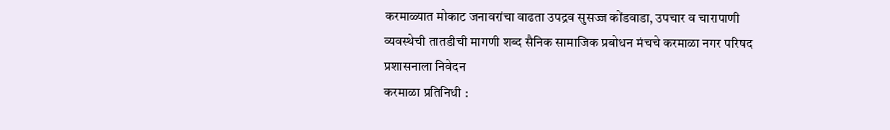करमाळ्यात मोकाट जनावरांचा वाढता उपद्रव सुसज्ज कोंडवाडा, उपचार व चारापाणी व्यवस्थेची तातडीची मागणी शब्द सैनिक सामाजिक प्रबोधन मंचचे करमाळा नगर परिषद प्रशासनाला निवेदन
करमाळा प्रतिनिधी :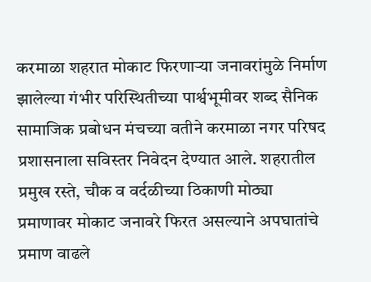करमाळा शहरात मोकाट फिरणाऱ्या जनावरांमुळे निर्माण झालेल्या गंभीर परिस्थितीच्या पार्श्वभूमीवर शब्द सैनिक सामाजिक प्रबोधन मंचच्या वतीने करमाळा नगर परिषद प्रशासनाला सविस्तर निवेदन देण्यात आले. शहरातील प्रमुख रस्ते, चौक व वर्दळीच्या ठिकाणी मोठ्या प्रमाणावर मोकाट जनावरे फिरत असल्याने अपघातांचे प्रमाण वाढले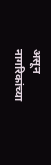असून नागरिकांच्या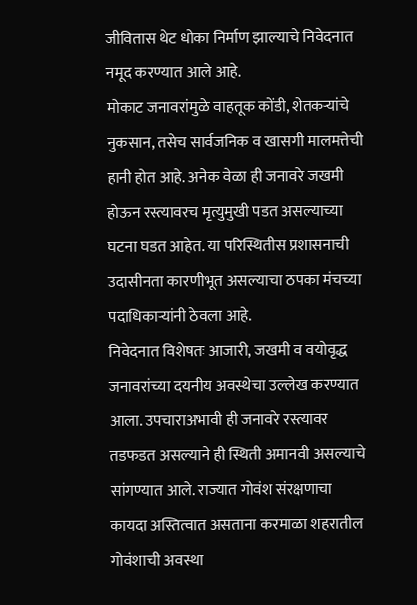जीवितास थेट धोका निर्माण झाल्याचे निवेदनात नमूद करण्यात आले आहे.
मोकाट जनावरांमुळे वाहतूक कोंडी, शेतकऱ्यांचे नुकसान, तसेच सार्वजनिक व खासगी मालमत्तेची हानी होत आहे. अनेक वेळा ही जनावरे जखमी होऊन रस्त्यावरच मृत्युमुखी पडत असल्याच्या घटना घडत आहेत. या परिस्थितीस प्रशासनाची उदासीनता कारणीभूत असल्याचा ठपका मंचच्या पदाधिकाऱ्यांनी ठेवला आहे.
निवेदनात विशेषतः आजारी, जखमी व वयोवृद्ध जनावरांच्या दयनीय अवस्थेचा उल्लेख करण्यात आला. उपचाराअभावी ही जनावरे रस्त्यावर तडफडत असल्याने ही स्थिती अमानवी असल्याचे सांगण्यात आले. राज्यात गोवंश संरक्षणाचा कायदा अस्तित्वात असताना करमाळा शहरातील गोवंशाची अवस्था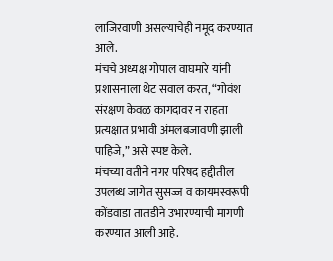लाजिरवाणी असल्याचेही नमूद करण्यात आले.
मंचचे अध्यक्ष गोपाल वाघमारे यांनी प्रशासनाला थेट सवाल करत, “गोवंश संरक्षण केवळ कागदावर न राहता प्रत्यक्षात प्रभावी अंमलबजावणी झाली पाहिजे,” असे स्पष्ट केले.
मंचच्या वतीने नगर परिषद हद्दीतील उपलब्ध जागेत सुसज्ज व कायमस्वरूपी कोंडवाडा तातडीने उभारण्याची मागणी करण्यात आली आहे.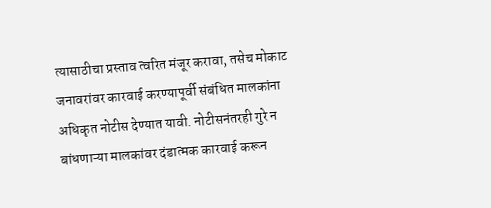त्यासाठीचा प्रस्ताव त्वरित मंजूर करावा, तसेच मोकाट जनावरांवर कारवाई करण्यापूर्वी संबंधित मालकांना अधिकृत नोटीस देण्यात यावी. नोटीसनंतरही गुरे न बांधणाऱ्या मालकांवर दंडात्मक कारवाई करून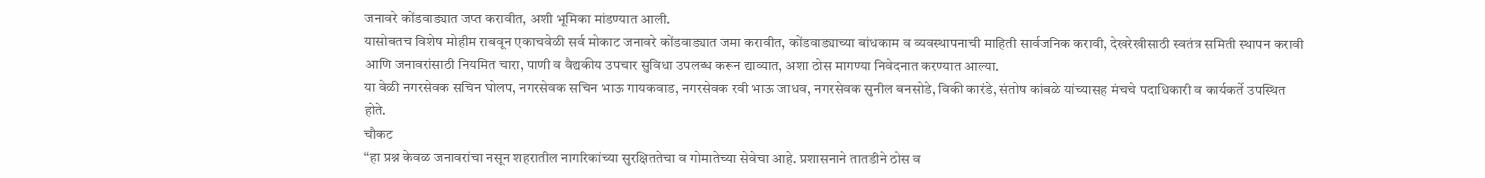जनावरे कोंडवाड्यात जप्त करावीत, अशी भूमिका मांडण्यात आली.
यासोबतच विशेष मोहीम राबवून एकाचवेळी सर्व मोकाट जनावरे कोंडवाड्यात जमा करावीत, कोंडवाड्याच्या बांधकाम व व्यवस्थापनाची माहिती सार्वजनिक करावी, देखरेखीसाठी स्वतंत्र समिती स्थापन करावी आणि जनावरांसाठी नियमित चारा, पाणी व वैद्यकीय उपचार सुविधा उपलब्ध करून द्याव्यात, अशा ठोस मागण्या निवेदनात करण्यात आल्या.
या वेळी नगरसेवक सचिन घोलप, नगरसेवक सचिन भाऊ गायकवाड, नगरसेवक रवी भाऊ जाधव, नगरसेवक सुनील बनसोडे, विकी कारंडे, संतोष कांबळे यांच्यासह मंचचे पदाधिकारी व कार्यकर्ते उपस्थित होते.
चौकट
“हा प्रश्न केवळ जनावरांचा नसून शहरातील नागरिकांच्या सुरक्षिततेचा व गोमातेच्या सेवेचा आहे. प्रशासनाने तातडीने ठोस व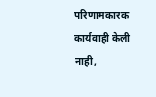परिणामकारक कार्यवाही केली नाही,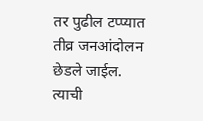तर पुढील टप्प्यात तीव्र जनआंदोलन छेडले जाईल. त्याची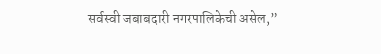सर्वस्वी जबाबदारी नगरपालिकेची असेल,”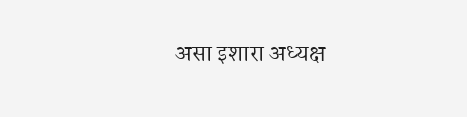असा इशारा अध्यक्ष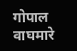गोपाल वाघमारे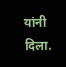यांनी दिला.